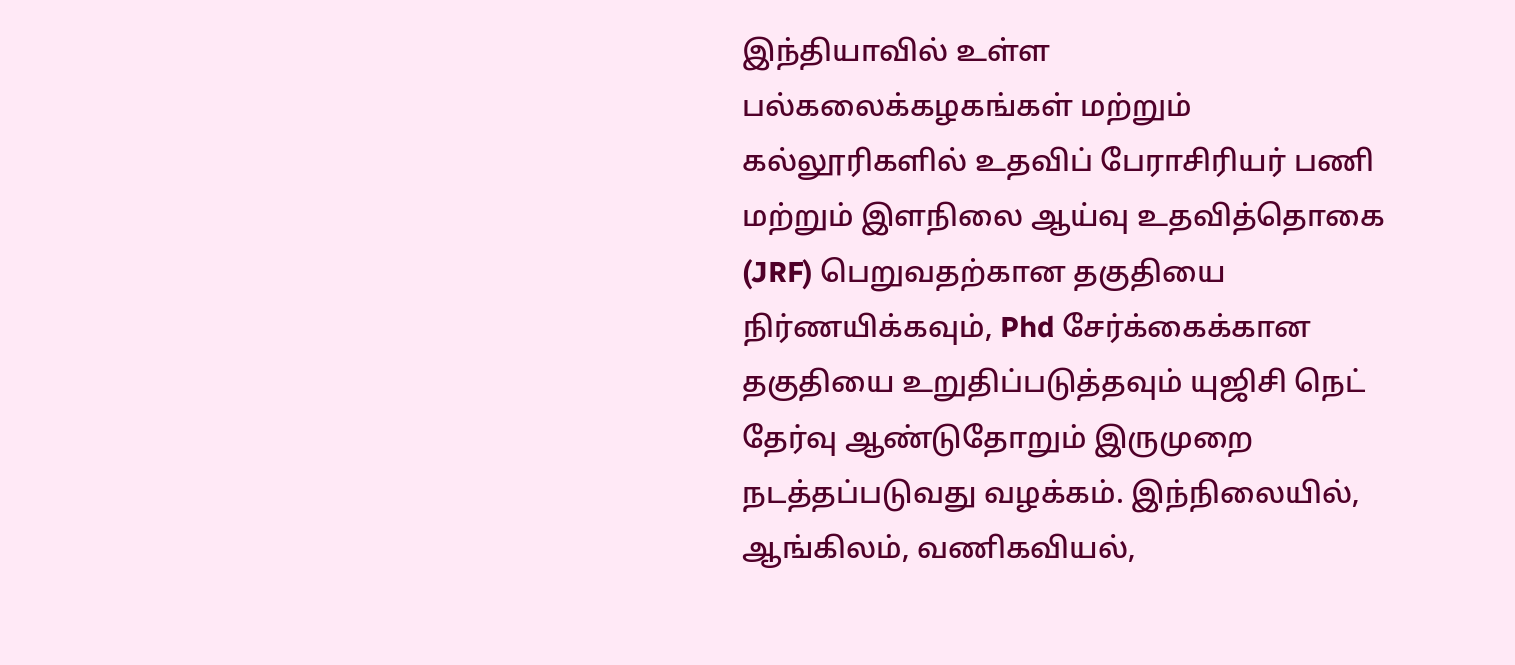இந்தியாவில் உள்ள பல்கலைக்கழகங்கள் மற்றும் கல்லூரிகளில் உதவிப் பேராசிரியர் பணி மற்றும் இளநிலை ஆய்வு உதவித்தொகை (JRF) பெறுவதற்கான தகுதியை நிர்ணயிக்கவும், Phd சேர்க்கைக்கான தகுதியை உறுதிப்படுத்தவும் யுஜிசி நெட் தேர்வு ஆண்டுதோறும் இருமுறை நடத்தப்படுவது வழக்கம். இந்நிலையில், ஆங்கிலம், வணிகவியல்,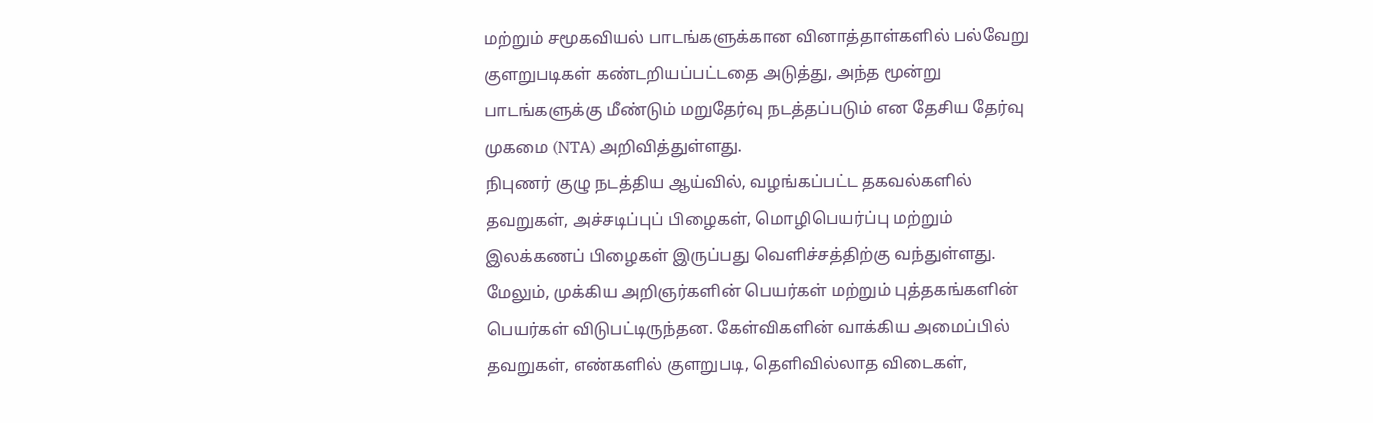மற்றும் சமூகவியல் பாடங்களுக்கான வினாத்தாள்களில் பல்வேறு குளறுபடிகள் கண்டறியப்பட்டதை அடுத்து, அந்த மூன்று பாடங்களுக்கு மீண்டும் மறுதேர்வு நடத்தப்படும் என தேசிய தேர்வு முகமை (NTA) அறிவித்துள்ளது.
நிபுணர் குழு நடத்திய ஆய்வில், வழங்கப்பட்ட தகவல்களில் தவறுகள், அச்சடிப்புப் பிழைகள், மொழிபெயர்ப்பு மற்றும் இலக்கணப் பிழைகள் இருப்பது வெளிச்சத்திற்கு வந்துள்ளது. மேலும், முக்கிய அறிஞர்களின் பெயர்கள் மற்றும் புத்தகங்களின் பெயர்கள் விடுபட்டிருந்தன. கேள்விகளின் வாக்கிய அமைப்பில் தவறுகள், எண்களில் குளறுபடி, தெளிவில்லாத விடைகள்,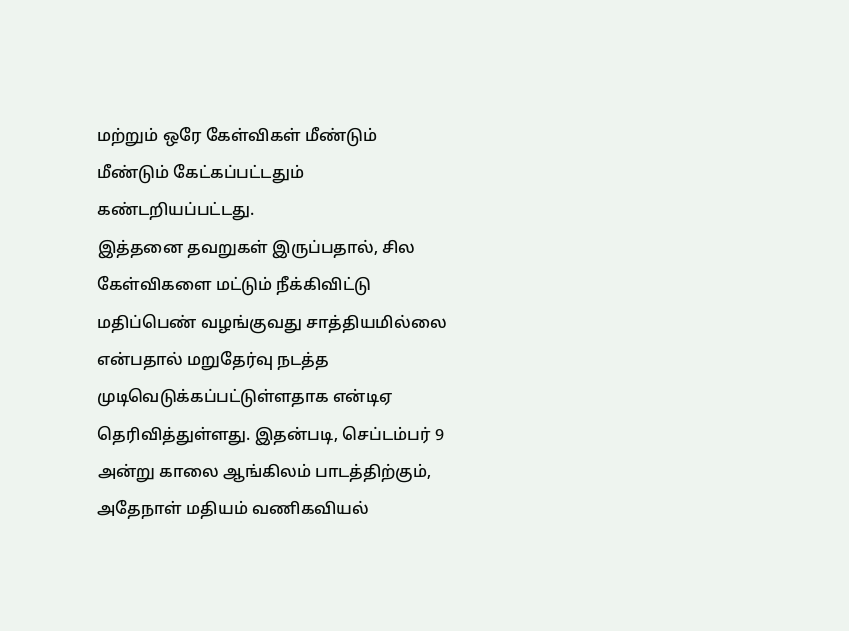மற்றும் ஒரே கேள்விகள் மீண்டும் மீண்டும் கேட்கப்பட்டதும் கண்டறியப்பட்டது.
இத்தனை தவறுகள் இருப்பதால், சில கேள்விகளை மட்டும் நீக்கிவிட்டு மதிப்பெண் வழங்குவது சாத்தியமில்லை என்பதால் மறுதேர்வு நடத்த முடிவெடுக்கப்பட்டுள்ளதாக என்டிஏ தெரிவித்துள்ளது. இதன்படி, செப்டம்பர் 9 அன்று காலை ஆங்கிலம் பாடத்திற்கும், அதேநாள் மதியம் வணிகவியல்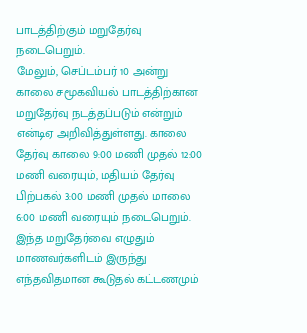பாடத்திற்கும் மறுதேர்வு நடைபெறும்.
மேலும், செப்டம்பர் 10 அன்று காலை சமூகவியல் பாடத்திற்கான மறுதேர்வு நடத்தப்படும் என்றும் என்டிஏ அறிவித்துள்ளது. காலை தேர்வு காலை 9:00 மணி முதல் 12:00 மணி வரையும், மதியம் தேர்வு பிற்பகல் 3:00 மணி முதல் மாலை 6:00 மணி வரையும் நடைபெறும்.
இந்த மறுதேர்வை எழுதும் மாணவர்களிடம் இருந்து எந்தவிதமான கூடுதல் கட்டணமும்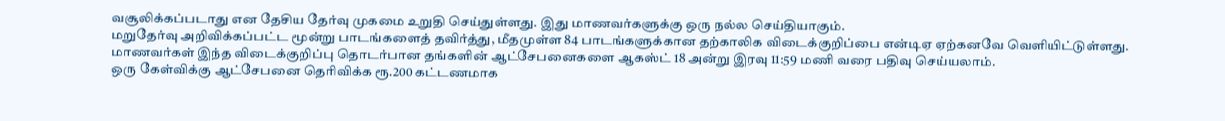வசூலிக்கப்படாது என தேசிய தேர்வு முகமை உறுதி செய்துள்ளது. இது மாணவர்களுக்கு ஒரு நல்ல செய்தியாகும்.
மறுதேர்வு அறிவிக்கப்பட்ட மூன்று பாடங்களைத் தவிர்த்து, மீதமுள்ள 84 பாடங்களுக்கான தற்காலிக விடைக்குறிப்பை என்டிஏ ஏற்கனவே வெளியிட்டுள்ளது. மாணவர்கள் இந்த விடைக்குறிப்பு தொடர்பான தங்களின் ஆட்சேபனைகளை ஆகஸ்ட் 18 அன்று இரவு 11:59 மணி வரை பதிவு செய்யலாம்.
ஒரு கேள்விக்கு ஆட்சேபனை தெரிவிக்க ரூ.200 கட்டணமாக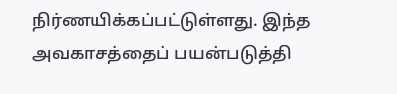நிர்ணயிக்கப்பட்டுள்ளது. இந்த அவகாசத்தைப் பயன்படுத்தி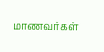மாணவர்கள்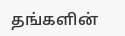தங்களின்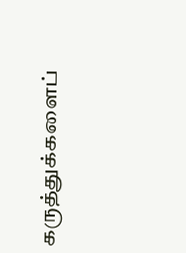கருத்துக்களைப்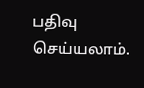பதிவு செய்யலாம்.